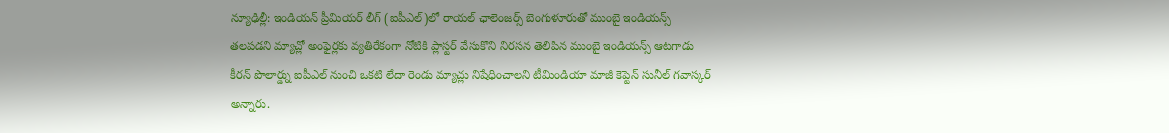న్యూఢిల్లీ: ఇండియన్ ప్రీమియర్ లీగ్ (ఐపీఎల్)లో రాయల్ ఛాలెంజర్స్ బెంగుళూరుతో ముంబై ఇండియన్స్ తలపడని మ్యాచ్లో అంఫైర్లకు వ్యతిరేకంగా నోటికి ప్లాస్టర్ వేసుకొని నిరసన తెలిపిన ముంబై ఇండియన్స్ ఆటగాడు కీరన్ పొలార్డ్ను ఐపీఎల్ నుంచి ఒకటి లేదా రెండు మ్యాచ్లు నిషేధించాలని టీమిండియా మాజీ కెప్టెన్ సునీల్ గవాస్కర్ అన్నారు.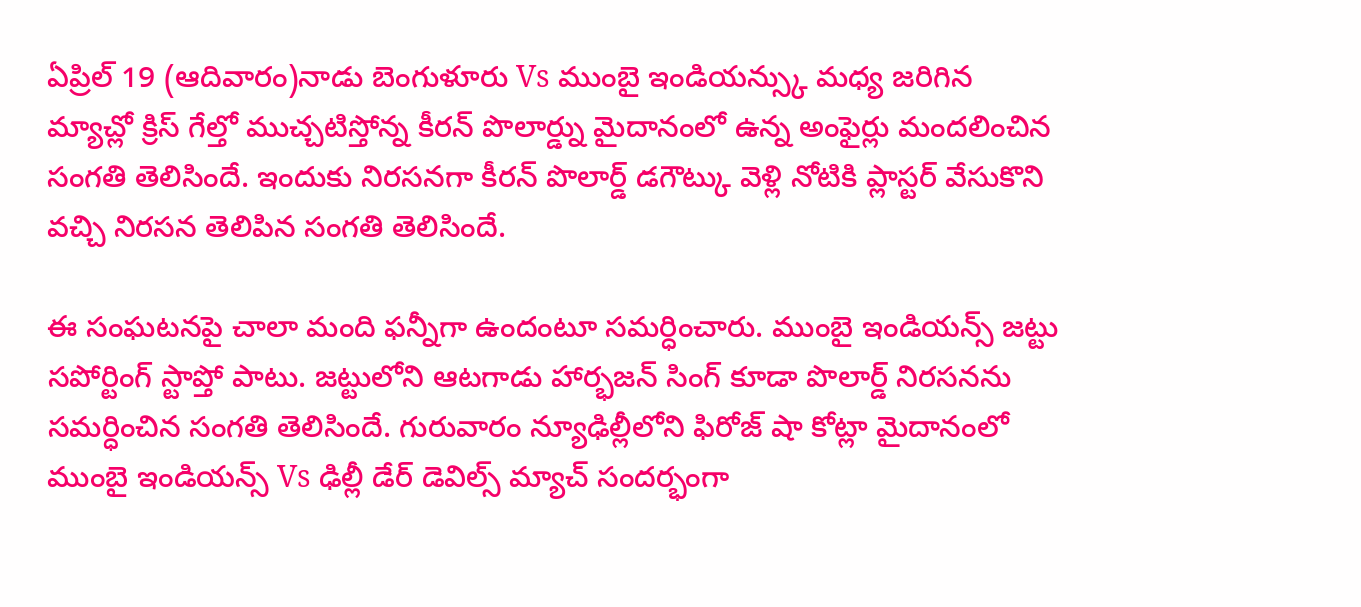ఏప్రిల్ 19 (ఆదివారం)నాడు బెంగుళూరు Vs ముంబై ఇండియన్స్కు మధ్య జరిగిన మ్యాచ్లో క్రిస్ గేల్తో ముచ్చటిస్తోన్న కీరన్ పొలార్డ్ను మైదానంలో ఉన్న అంఫైర్లు మందలించిన సంగతి తెలిసిందే. ఇందుకు నిరసనగా కీరన్ పొలార్డ్ డగౌట్కు వెళ్లి నోటికి ప్లాస్టర్ వేసుకొని వచ్చి నిరసన తెలిపిన సంగతి తెలిసిందే.

ఈ సంఘటనపై చాలా మంది ఫన్నీగా ఉందంటూ సమర్ధించారు. ముంబై ఇండియన్స్ జట్టు సపోర్టింగ్ స్టాప్తో పాటు. జట్టులోని ఆటగాడు హార్భజన్ సింగ్ కూడా పొలార్డ్ నిరసనను సమర్ధించిన సంగతి తెలిసిందే. గురువారం న్యూఢిల్లీలోని ఫిరోజ్ షా కోట్లా మైదానంలో ముంబై ఇండియన్స్ Vs ఢిల్లీ డేర్ డెవిల్స్ మ్యాచ్ సందర్భంగా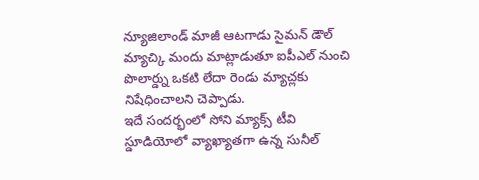న్యూజిలాండ్ మాజీ ఆటగాడు సైమన్ డౌల్ మ్యాచ్కి మందు మాట్లాడుతూ ఐపీఎల్ నుంచి పొలార్డ్ను ఒకటి లేదా రెండు మ్యాచ్లకు నిషేధించాలని చెప్పాడు.
ఇదే సందర్భంలో సోని మ్యాక్స్ టీవి స్డూడియోలో వ్యాఖ్యాతగా ఉన్న సునీల్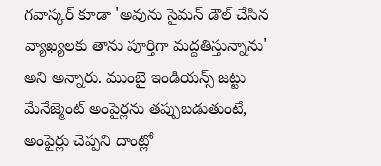గవాస్కర్ కూడా 'అవును సైమన్ డౌల్ చేసిన వ్యాఖ్యలకు తాను పూర్తిగా మద్దతిస్తున్నాను' అని అన్నారు. ముంబై ఇండియన్స్ జట్టు మేనేజ్మెంట్ అంపైర్లను తప్పుబడుతుంటే, అంఫైర్లు చెప్పని దాంట్లో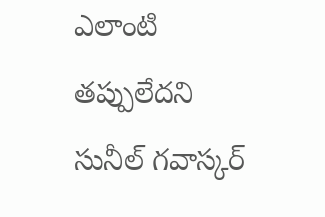ఎలాంటి తప్పులేదని సునీల్ గవాస్కర్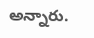అన్నారు.